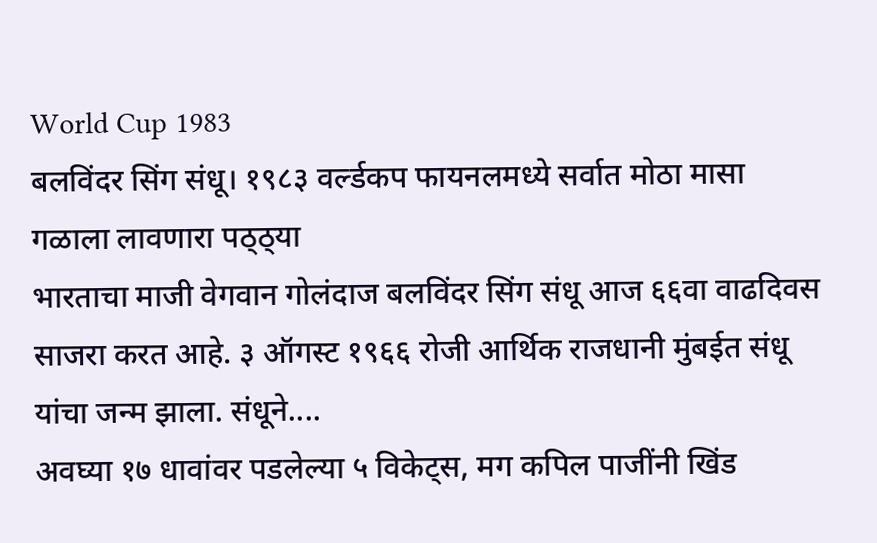World Cup 1983
बलविंदर सिंग संधू। १९८३ वर्ल्डकप फायनलमध्ये सर्वात मोठा मासा गळाला लावणारा पठ्ठ्या
भारताचा माजी वेगवान गोलंदाज बलविंदर सिंग संधू आज ६६वा वाढदिवस साजरा करत आहे. ३ ऑगस्ट १९६६ रोजी आर्थिक राजधानी मुंबईत संधू यांचा जन्म झाला. संधूने....
अवघ्या १७ धावांवर पडलेल्या ५ विकेट्स, मग कपिल पाजींनी खिंड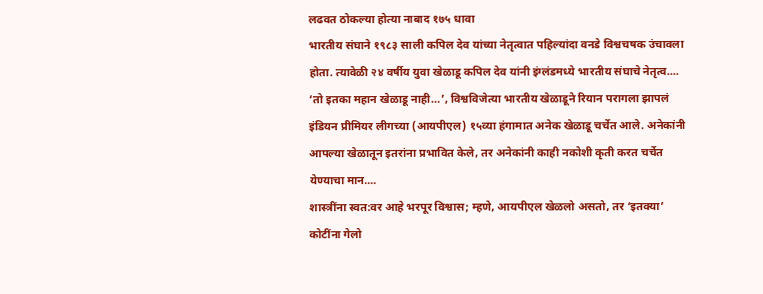लढवत ठोकल्या होत्या नाबाद १७५ धावा
भारतीय संघाने १९८३ साली कपिल देव यांच्या नेतृत्वात पहिल्यांदा वनडे विश्वचषक उंचावला होता. त्यावेळी २४ वर्षीय युवा खेळाडू कपिल देव यांनी इंग्लंडमध्ये भारतीय संघाचे नेतृत्व....
‘तो इतका महान खेळाडू नाही…’, विश्वविजेत्या भारतीय खेळाडूने रियान परागला झापलं
इंडियन प्रीमियर लीगच्या (आयपीएल) १५व्या हंगामात अनेक खेळाडू चर्चेत आले. अनेकांनी आपल्या खेळातून इतरांना प्रभावित केले, तर अनेकांनी काही नकोशी कृती करत चर्चेत येण्याचा मान....
शास्त्रींना स्वत:वर आहे भरपूर विश्वास; म्हणे, आयपीएल खेळलो असतो, तर ‘इतक्या’ कोटींना गेलो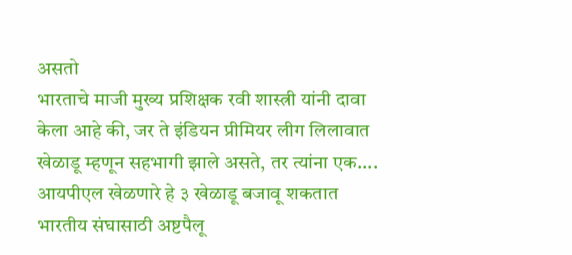असतो
भारताचे माजी मुख्य प्रशिक्षक रवी शास्त्री यांनी दावा केला आहे की, जर ते इंडियन प्रीमियर लीग लिलावात खेळाडू म्हणून सहभागी झाले असते, तर त्यांना एक....
आयपीएल खेळणारे हे ३ खेळाडू बजावू शकतात भारतीय संघासाठी अष्टपैलू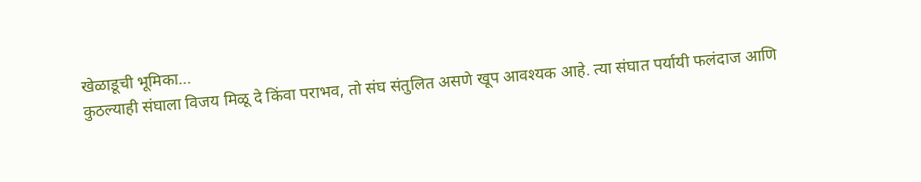खेळाडूची भूमिका…
कुठल्याही संघाला विजय मिळू दे किंवा पराभव, तो संघ संतुलित असणे खूप आवश्यक आहे. त्या संघात पर्यायी फलंदाज आणि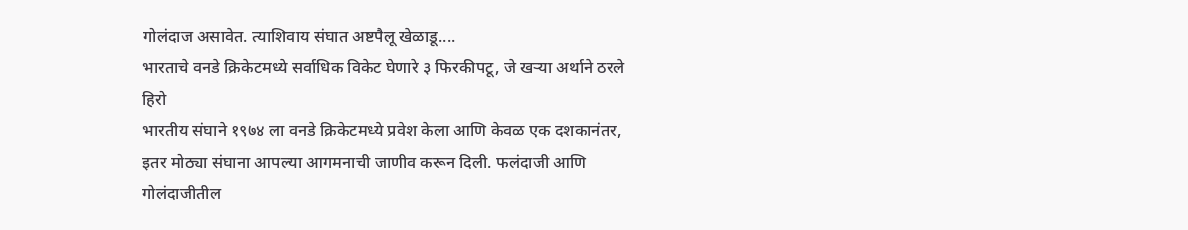गोलंदाज असावेत. त्याशिवाय संघात अष्टपैलू खेळाडू....
भारताचे वनडे क्रिकेटमध्ये सर्वाधिक विकेट घेणारे ३ फिरकीपटू, जे खऱ्या अर्थाने ठरले हिरो
भारतीय संघाने १९७४ ला वनडे क्रिकेटमध्ये प्रवेश केला आणि केवळ एक दशकानंतर, इतर मोठ्या संघाना आपल्या आगमनाची जाणीव करून दिली. फलंदाजी आणि गोलंदाजीतील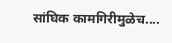सांघिक कामगिरीमुळेच....